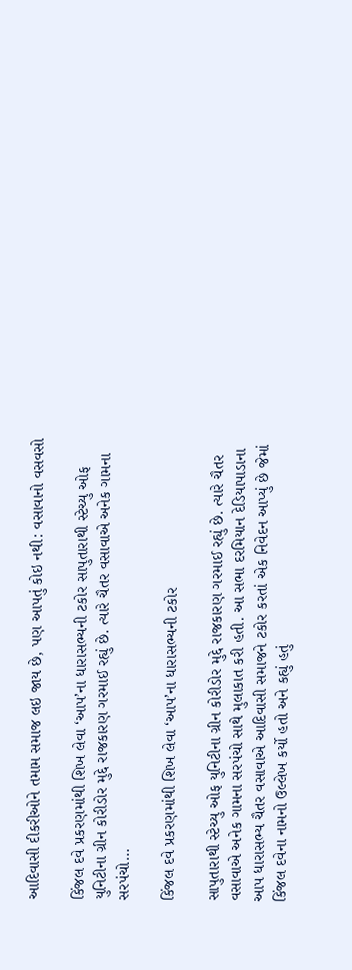આદિવાસી દીકરીઓને તમામ સમાજ લઇ જાય છે, પણ આપતું કોઇ નથી: વસાવાનો વસવસો

કિંજલ દવે પ્રકરણમાંથી શિખ લેવા ‘આપ’ના ધારાસભ્યની ટકોર સાપુતારાથી સ્ટેચ્યુ ઓફ યુનિટીના ગ્રીન કોરીડોર મુદ્દે રાજકારણ ગરમાઈ રહ્યું છે. ત્યારે ચૈતર વસાવાએ અનેક ગામના સરપંચો…

કિંજલ દવે પ્રકરણમાંથી શિખ લેવા ‘આપ’ના ધારાસભ્યની ટકોર

સાપુતારાથી સ્ટેચ્યુ ઓફ યુનિટીના ગ્રીન કોરીડોર મુદ્દે રાજકારણ ગરમાઈ રહ્યું છે. ત્યારે ચૈતર વસાવાએ અનેક ગામના સરપંચો સાથે મુલાકાત કરી હતી. આ સભા દરમિયાન દેડિયાપાડાના આપ ધારાસભ્ય ચૈતર વસાવાએ આદિવાસી સમાજને ટકોર કરતાં એક નિવેદન આપ્યું છે જેમાં કિંજલ દવેના નામનો ઉલ્લેખ કર્યો હતો અને કહ્યું હતું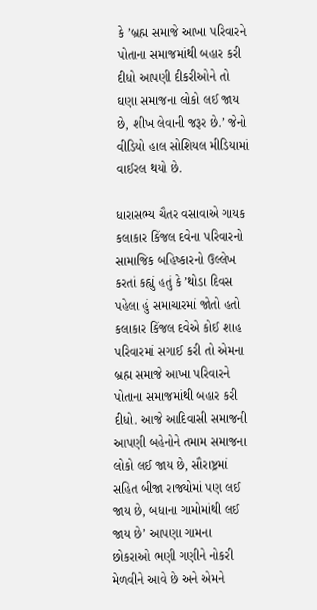કે ’બ્રહ્મ સમાજે આખા પરિવારને પોતાના સમાજમાંથી બહાર કરી દીધો આપણી દીકરીઓને તો ઘણા સમાજના લોકો લઈ જાય છે, શીખ લેવાની જરૂર છે.’ જેનો વીડિયો હાલ સોશિયલ મીડિયામાં વાઈરલ થયો છે.

ધારાસભ્ય ચૈતર વસાવાએ ગાયક કલાકાર કિંજલ દવેના પરિવારનો સામાજિક બહિષ્કારનો ઉલ્લેખ કરતાં કહ્યું હતું કે ’થોડા દિવસ પહેલા હું સમાચારમાં જોતો હતો કલાકાર કિંજલ દવેએ કોઈ શાહ પરિવારમાં સગાઈ કરી તો એમના બ્રહ્મ સમાજે આખા પરિવારને પોતાના સમાજમાંથી બહાર કરી દીધો. આજે આદિવાસી સમાજની આપણી બહેનોને તમામ સમાજના લોકો લઈ જાય છે, સૌરાષ્ટ્રમાં સહિત બીજા રાજ્યોમાં પણ લઈ જાય છે, બધાના ગામોમાંથી લઈ જાય છે’ આપણા ગામના છોકરાઓ ભણી ગણીને નોકરી મેળવીને આવે છે અને એમને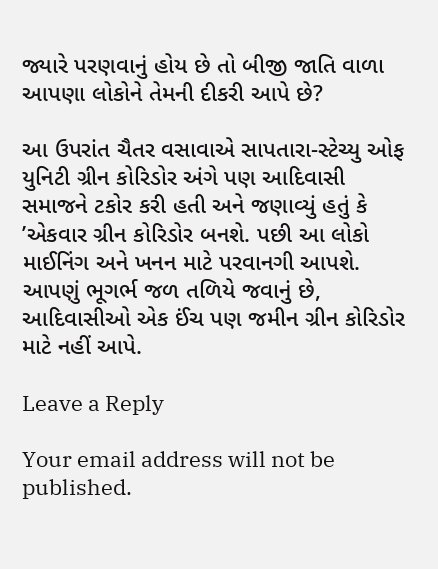જ્યારે પરણવાનું હોય છે તો બીજી જાતિ વાળા આપણા લોકોને તેમની દીકરી આપે છે?

આ ઉપરાંત ચૈતર વસાવાએ સાપતારા-સ્ટેચ્યુ ઓફ યુનિટી ગ્રીન કોરિડોર અંગે પણ આદિવાસી સમાજને ટકોર કરી હતી અને જણાવ્યું હતું કે ’એકવાર ગ્રીન કોરિડોર બનશે. પછી આ લોકો માઈનિંગ અને ખનન માટે પરવાનગી આપશે. આપણું ભૂગર્ભ જળ તળિયે જવાનું છે, આદિવાસીઓ એક ઈંચ પણ જમીન ગ્રીન કોરિડોર માટે નહીં આપે.

Leave a Reply

Your email address will not be published.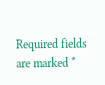Required fields are marked *